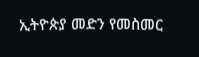ኢትዮጵያ መድን የመስመር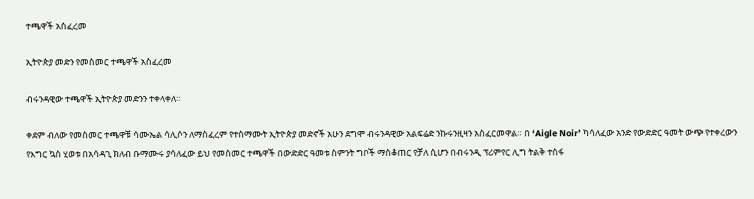ተጫዋች አስፈረመ

ኢትዮጵያ መድን የመስመር ተጫዋች አስፈረመ

ብሩንዳዊው ተጫዋች ኢትዮጵያ መድንን ተቀላቀለ።

ቀደም ብለው የመስመር ተጫዋቹ ሳሙኤል ሳሊሶን ለማስፈረም የተስማሙት ኢትዮጵያ መድኖች አሁን ደግሞ ብሩንዳዊው አልፍሬድ ንኩሩንዚዛን አስፈርመዋል። በ ‘Aigle Noir’ ካሳለፈው አንድ የውድድር ዓመት ውጭ የተቀረውን የእግር ኳስ ሂወቱ በአሳዳጊ ክለብ ቡማሙሩ ያሳለፈው ይህ የመስመር ተጫዋች በውድድር ዓመቱ ስምንት ግቦች ማስቆጠር የቻለ ሲሆን በብሩንዲ ፕሪምየር ሊግ ትልቅ ተስፋ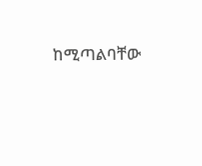ከሚጣልባቸው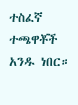ተስፈኛ ተጫዋቾች አንዱ ነበር።